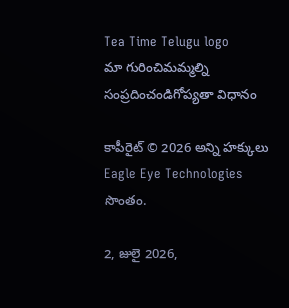Tea Time Telugu logo
మా గురించిమమ్మల్ని సంప్రదించండిగోప్యతా విధానం

కాపీరైట్ © 2026 అన్ని హక్కులు Eagle Eye Technologies సొంతం.

2, జులై 2026,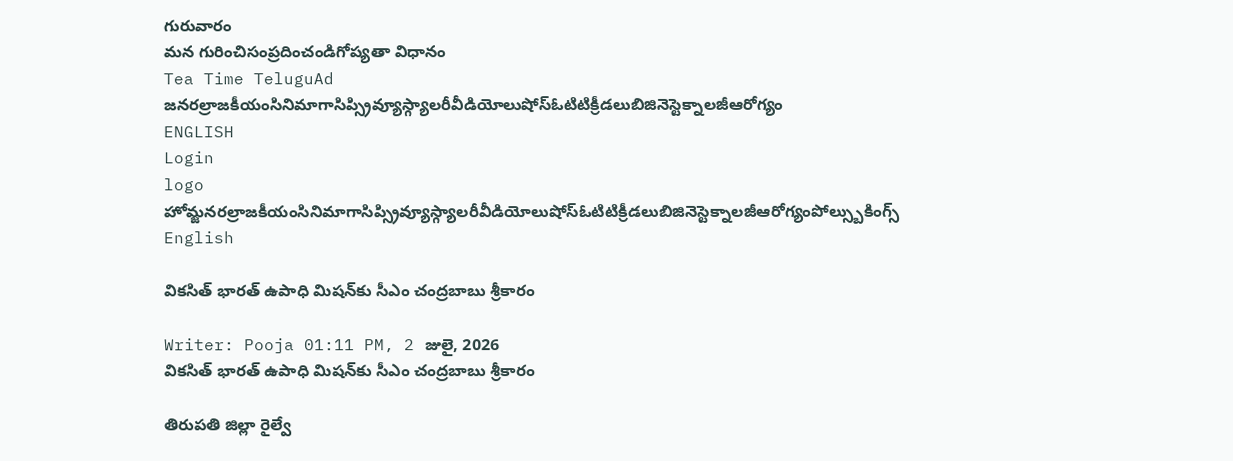గురువారం
మన గురించిసంప్రదించండిగోప్యతా విధానం
Tea Time TeluguAd
జనరల్రాజకీయంసినిమాగాసిప్స్రివ్యూస్గ్యాలరీవీడియోలుషోస్ఓటిటిక్రీడలుబిజినెస్టెక్నాలజీఆరోగ్యం
ENGLISH
Login
logo
హోమ్జనరల్రాజకీయంసినిమాగాసిప్స్రివ్యూస్గ్యాలరీవీడియోలుషోస్ఓటిటిక్రీడలుబిజినెస్టెక్నాలజీఆరోగ్యంపోల్స్బుకింగ్స్
English

వికసిత్ భారత్ ఉపాధి మిషన్‌కు సీఎం చంద్రబాబు శ్రీకారం

Writer: Pooja 01:11 PM, 2 జులై, 2026
వికసిత్ భారత్ ఉపాధి మిషన్‌కు సీఎం చంద్రబాబు శ్రీకారం

తిరుపతి జిల్లా రైల్వే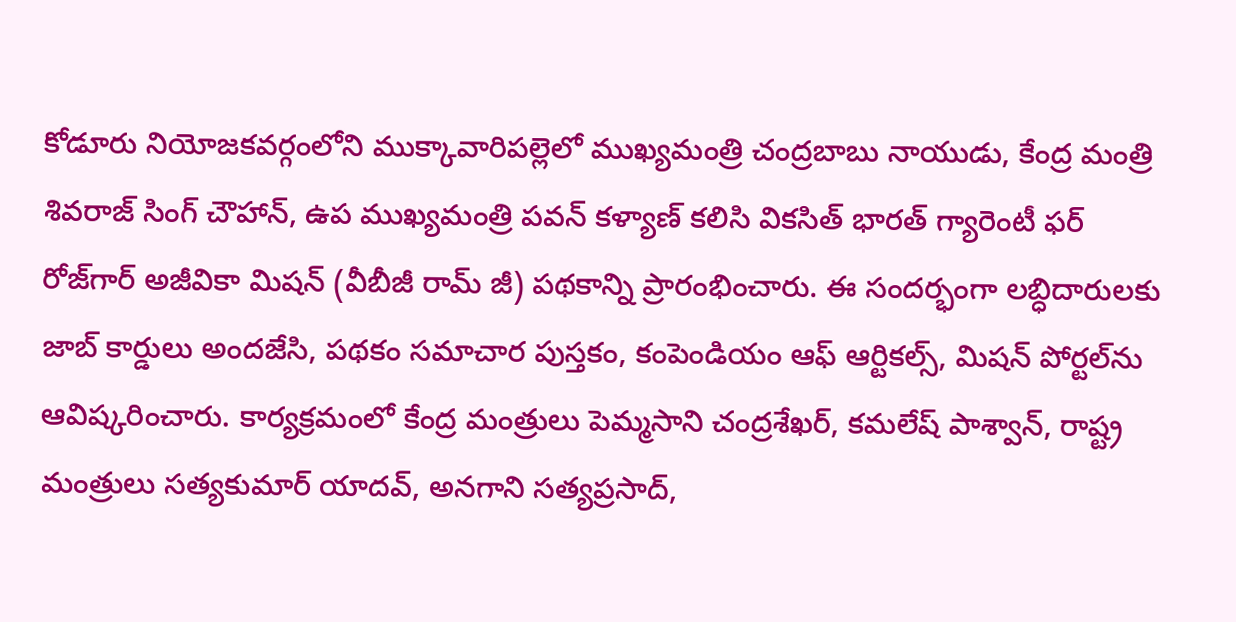కోడూరు నియోజకవర్గంలోని ముక్కావారిపల్లెలో ముఖ్యమంత్రి చంద్రబాబు నాయుడు, కేంద్ర మంత్రి శివరాజ్ సింగ్ చౌహాన్, ఉప ముఖ్యమంత్రి పవన్ కళ్యాణ్ కలిసి వికసిత్ భారత్ గ్యారెంటీ ఫర్ రోజ్‌గార్ అజీవికా మిషన్ (వీబీజీ రామ్ జీ) పథకాన్ని ప్రారంభించారు. ఈ సందర్భంగా లబ్ధిదారులకు జాబ్ కార్డులు అందజేసి, పథకం సమాచార పుస్తకం, కంపెండియం ఆఫ్ ఆర్టికల్స్, మిషన్ పోర్టల్‌ను ఆవిష్కరించారు. కార్యక్రమంలో కేంద్ర మంత్రులు పెమ్మసాని చంద్రశేఖర్, కమలేష్ పాశ్వాన్, రాష్ట్ర మంత్రులు సత్యకుమార్ యాదవ్, అనగాని సత్యప్రసాద్,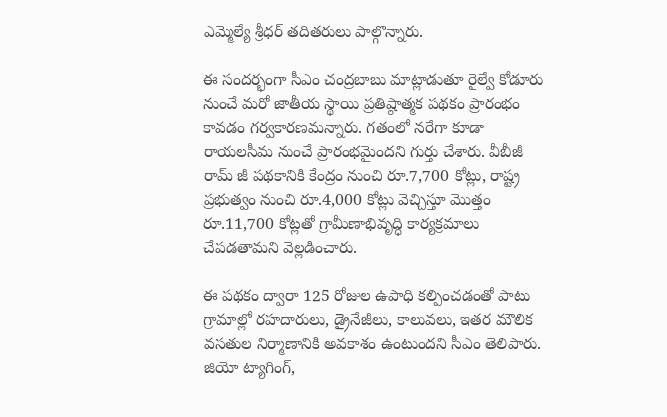ఎమ్మెల్యే శ్రీధర్ తదితరులు పాల్గొన్నారు.

ఈ సందర్భంగా సీఎం చంద్రబాబు మాట్లాడుతూ రైల్వే కోడూరు నుంచే మరో జాతీయ స్థాయి ప్రతిష్ఠాత్మక పథకం ప్రారంభం కావడం గర్వకారణమన్నారు. గతంలో నరేగా కూడా రాయలసీమ నుంచే ప్రారంభమైందని గుర్తు చేశారు. వీబీజీ రామ్ జీ పథకానికి కేంద్రం నుంచి రూ.7,700 కోట్లు, రాష్ట్ర ప్రభుత్వం నుంచి రూ.4,000 కోట్లు వెచ్చిస్తూ మొత్తం రూ.11,700 కోట్లతో గ్రామీణాభివృద్ధి కార్యక్రమాలు చేపడతామని వెల్లడించారు.

ఈ పథకం ద్వారా 125 రోజుల ఉపాధి కల్పించడంతో పాటు గ్రామాల్లో రహదారులు, డ్రైనేజీలు, కాలువలు, ఇతర మౌలిక వసతుల నిర్మాణానికి అవకాశం ఉంటుందని సీఎం తెలిపారు. జియో ట్యాగింగ్,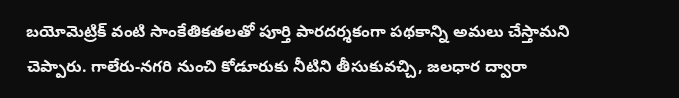బయోమెట్రిక్ వంటి సాంకేతికతలతో పూర్తి పారదర్శకంగా పథకాన్ని అమలు చేస్తామని చెప్పారు. గాలేరు-నగరి నుంచి కోడూరుకు నీటిని తీసుకువచ్చి, జలధార ద్వారా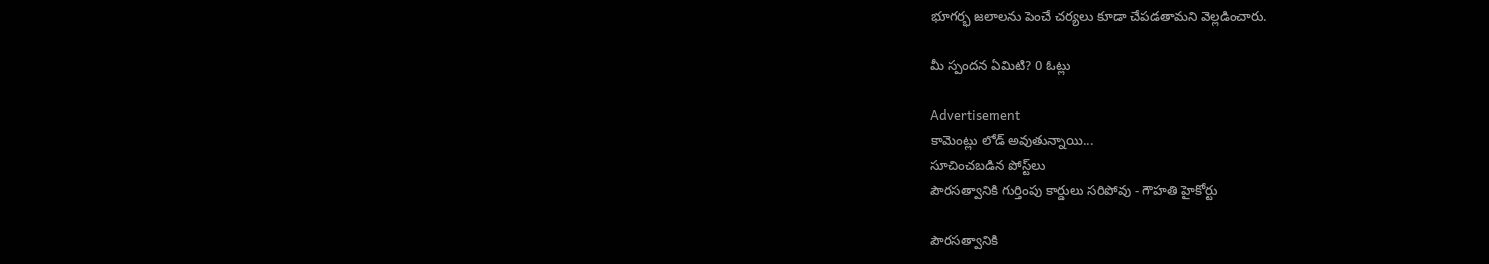భూగర్భ జలాలను పెంచే చర్యలు కూడా చేపడతామని వెల్లడించారు.

మీ స్పందన ఏమిటి? 0 ఓట్లు

Advertisement
కామెంట్లు లోడ్ అవుతున్నాయి...
సూచించబడిన పోస్ట్‌లు
పౌరసత్వానికి గుర్తింపు కార్డులు సరిపోవు - గౌహతి హైకోర్టు

పౌరసత్వానికి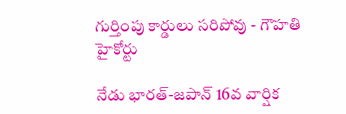గుర్తింపు కార్డులు సరిపోవు - గౌహతి హైకోర్టు

నేడు భారత్-జపాన్ 16వ వార్షిక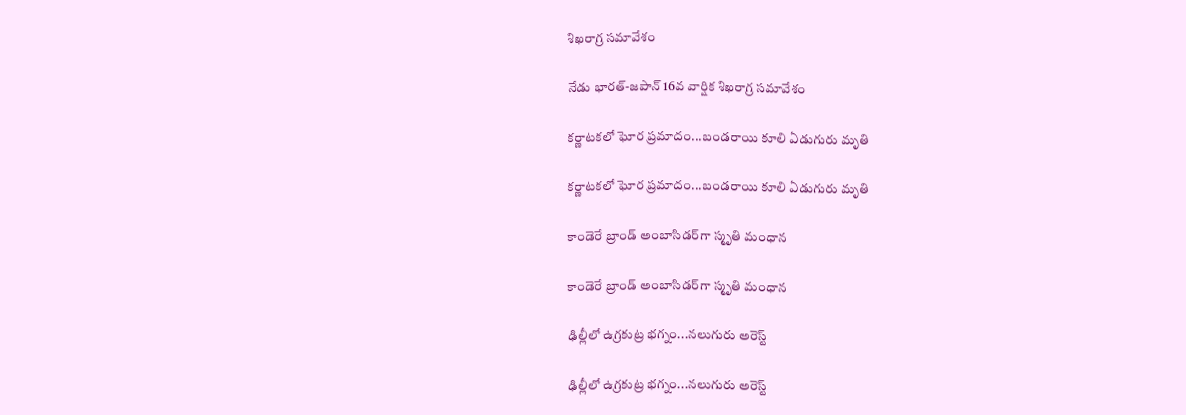శిఖరాగ్ర సమావేశం

నేడు భారత్-జపాన్ 16వ వార్షిక శిఖరాగ్ర సమావేశం

కర్ణాటకలో ఘోర ప్రమాదం...బండరాయి కూలి ఏడుగురు మృతి

కర్ణాటకలో ఘోర ప్రమాదం...బండరాయి కూలి ఏడుగురు మృతి

కాండెరే బ్రాండ్ అంబాసిడర్‌గా స్మృతి మంధాన

కాండెరే బ్రాండ్ అంబాసిడర్‌గా స్మృతి మంధాన

ఢిల్లీలో ఉగ్రకుట్ర భగ్నం...నలుగురు అరెస్ట్

ఢిల్లీలో ఉగ్రకుట్ర భగ్నం...నలుగురు అరెస్ట్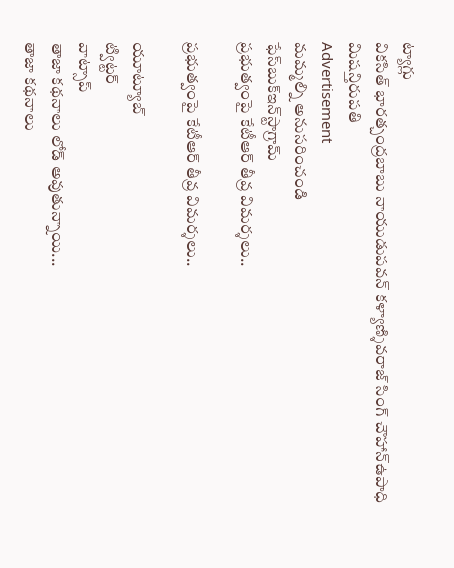ట్యాగ్లు
వికసిత్ భారత్చంద్రబాబు నాయుడుపవన్ కళ్యాణ్శివరాజ్ సింగ్ చౌహాన్ఉపాధి మిషన్తిరుపతి
Advertisement
మమ్మల్ని అనుసరించండి
ఫేస్‌బుక్ఇన్‌స్టాగ్రామ్
ప్రభుత్వంపై కేటీఆర్ తీవ్ర విమర్శలు..

ప్రభుత్వంపై కేటీఆర్ తీవ్ర విమర్శలు..

యూట్యూబ్
ట్విట్టర్
వాట్సాప్
తాజా కథనాలు లోడ్ అవుతున్నాయి...
తాజా కథనాలు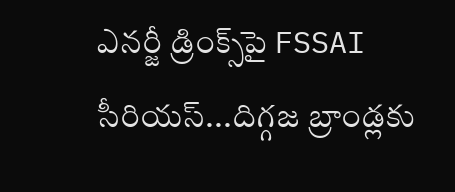ఎనర్జీ డ్రింక్స్‌పై FSSAI సీరియస్...దిగ్గజ బ్రాండ్లకు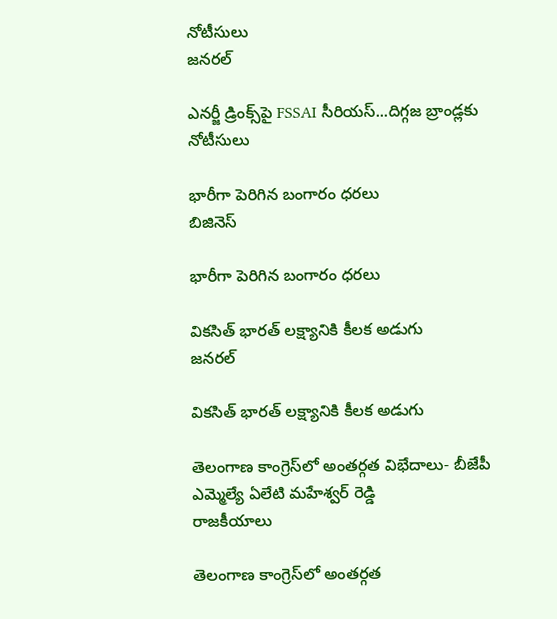నోటీసులు
జనరల్

ఎనర్జీ డ్రింక్స్‌పై FSSAI సీరియస్...దిగ్గజ బ్రాండ్లకు నోటీసులు

భారీగా పెరిగిన బంగారం ధరలు
బిజినెస్

భారీగా పెరిగిన బంగారం ధరలు

వికసిత్ భారత్ లక్ష్యానికి కీలక అడుగు
జనరల్

వికసిత్ భారత్ లక్ష్యానికి కీలక అడుగు

తెలంగాణ కాంగ్రెస్‌లో అంతర్గత విభేదాలు- బీజేపీ ఎమ్మెల్యే ఏలేటి మహేశ్వర్ రెడ్డి
రాజకీయాలు

తెలంగాణ కాంగ్రెస్‌లో అంతర్గత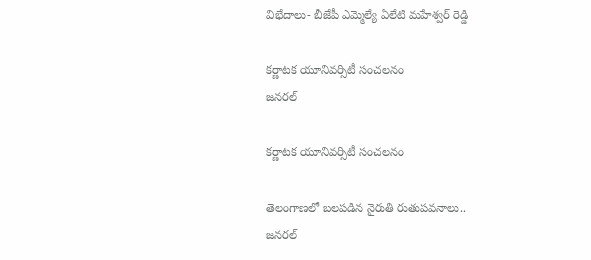విభేదాలు- బీజేపీ ఎమ్మెల్యే ఏలేటి మహేశ్వర్ రెడ్డి

కర్ణాటక యూనివర్సిటీ సంచలనం
జనరల్

కర్ణాటక యూనివర్సిటీ సంచలనం

తెలంగాణలో బలపడిన నైరుతి రుతుపవనాలు..
జనరల్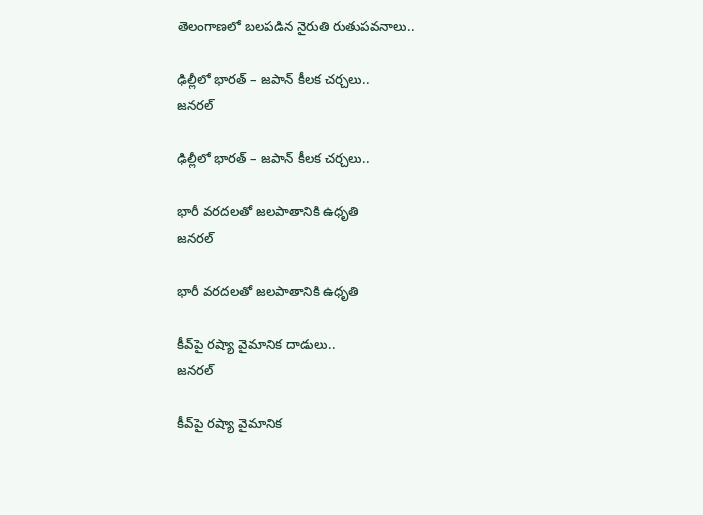తెలంగాణలో బలపడిన నైరుతి రుతుపవనాలు..

ఢిల్లీలో భారత్ – జపాన్ కీలక చర్చలు..
జనరల్

ఢిల్లీలో భారత్ – జపాన్ కీలక చర్చలు..

భారీ వరదలతో జలపాతానికి ఉధృతి
జనరల్

భారీ వరదలతో జలపాతానికి ఉధృతి

కీవ్‌పై రష్యా వైమానిక దాడులు..
జనరల్

కీవ్‌పై రష్యా వైమానిక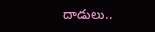దాడులు..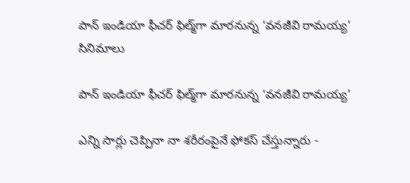పాన్ ఇండియా ఫీచర్ ఫిల్మ్‌గా మారనున్న ‘వనజీవి రామయ్య’
సినిమాలు

పాన్ ఇండియా ఫీచర్ ఫిల్మ్‌గా మారనున్న ‘వనజీవి రామయ్య’

ఎన్ని సార్లు చెప్పినా నా శరీరంపైనే ఫోకస్ చేస్తున్నారు -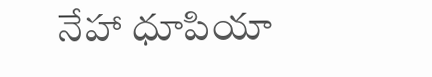నేహా ధూపియా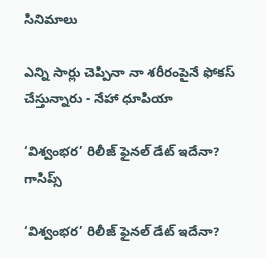సినిమాలు

ఎన్ని సార్లు చెప్పినా నా శరీరంపైనే ఫోకస్ చేస్తున్నారు - నేహా ధూపియా

‘విశ్వంభర’ రిలీజ్ ఫైనల్ డేట్ ఇదేనా?
గాసిప్స్

‘విశ్వంభర’ రిలీజ్ ఫైనల్ డేట్ ఇదేనా?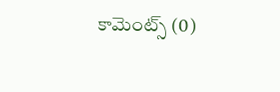కామెంట్స్ (0)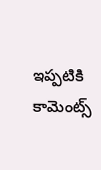ఇప్పటికి కామెంట్స్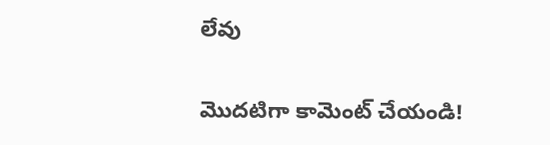లేవు

మొదటిగా కామెంట్ చేయండి!